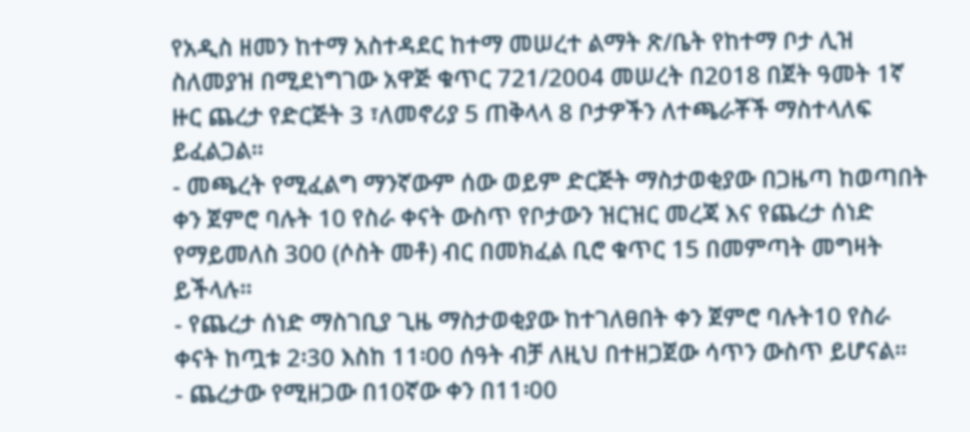የአዲስ ዘመን ከተማ አስተዳደር ከተማ መሠረተ ልማት ጽ/ቤት የከተማ ቦታ ሊዝ ስለመያዝ በሚደነግገው አዋጅ ቁጥር 721/2004 መሠረት በ2018 በጀት ዓመት 1ኛ ዙር ጨረታ የድርጅት 3 ፣ለመኖሪያ 5 ጠቅላላ 8 ቦታዎችን ለተጫራቾች ማስተላለፍ ይፈልጋል፡፡
- መጫረት የሚፈልግ ማንኛውም ሰው ወይም ድርጅት ማስታወቂያው በጋዜጣ ከወጣበት ቀን ጀምሮ ባሉት 10 የስራ ቀናት ውስጥ የቦታውን ዝርዝር መረጃ እና የጨረታ ሰነድ የማይመለስ 300 (ሶስት መቶ) ብር በመክፈል ቢሮ ቁጥር 15 በመምጣት መግዛት ይችላሉ፡፡
- የጨረታ ሰነድ ማስገቢያ ጊዜ ማስታወቂያው ከተገለፀበት ቀን ጀምሮ ባሉት10 የስራ ቀናት ከጧቱ 2፡30 እስከ 11፡00 ሰዓት ብቻ ለዚህ በተዘጋጀው ሳጥን ውስጥ ይሆናል፡፡
- ጨረታው የሚዘጋው በ10ኛው ቀን በ11፡00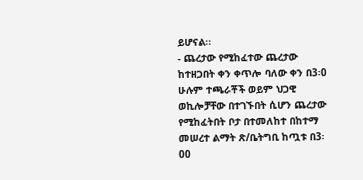ይሆናል፡፡
- ጨረታው የሚከፈተው ጨረታው ከተዘጋበት ቀን ቀጥሎ ባለው ቀን በ3፡0 ሁሉም ተጫራቾች ወይም ህጋዊ ወኪሎቻቸው በተገኙበት ሲሆን ጨረታው የሚከፈትበት ቦታ በተመለከተ በከተማ መሠረተ ልማት ጽ/ቤትግቢ ከጧቱ በ3፡00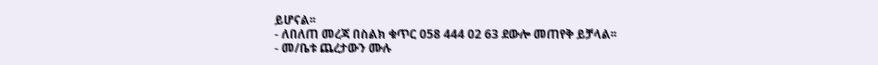ይሆናል፡፡
- ለበለጠ መረጃ በስልክ ቁጥር 058 444 02 63 ደውሎ መጠየቅ ይቻላል፡፡
- መ/ቤቱ ጨረታውን ሙሉ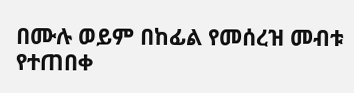በሙሉ ወይም በከፊል የመሰረዝ መብቱ የተጠበቀ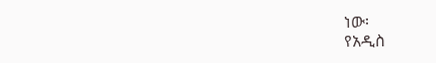ነው፡
የአዲስ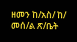ዘመን ከ/አስ/ ከ/ መሰ/ል ጽ/ቤት